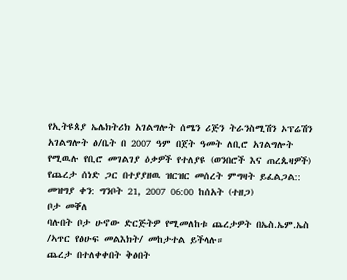የኢትዩጰያ ኤሌክትሪክ አገልግሎት ሰሜን ሪጅን ትራንስሚሽን ኦፕሬሽን አገልግሎት ፅ/ቤት በ 2007 ዓም በጀት ዓመት ለቢሮ አገልግሎት የሚዉሉ የቢሮ መገልገያ ዕቃዎች የተለያዩ (ወንበሮች እና ጠረጴዛዎች) የጨረታ ሰነድ ጋር በተያያዘዉ ዝርዝር መሰረት ምግዛት ይፈልጋል::
መዝግያ ቀን: ግንቦት 21, 2007 06:00 ከሰአት (ተዘጋ)
ቦታ መቐለ
ባሉበት ቦታ ሁኖው ድርጅትዎ የሚመለከቱ ጨረታዎት በኤስ.ኤም.ኤስ /ኣጥር የፅሁፍ መልእክት/ መከታተል ይችላሉ።
ጨረታ በተለቀቀበት ቅፅበት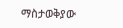ማስታወቅያው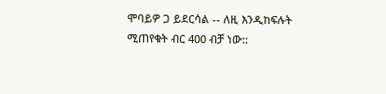ሞባይዎ ጋ ይደርሳል -- ለዚ እንዲከፍሉት ሚጠየቁት ብር 400 ብቻ ነው::